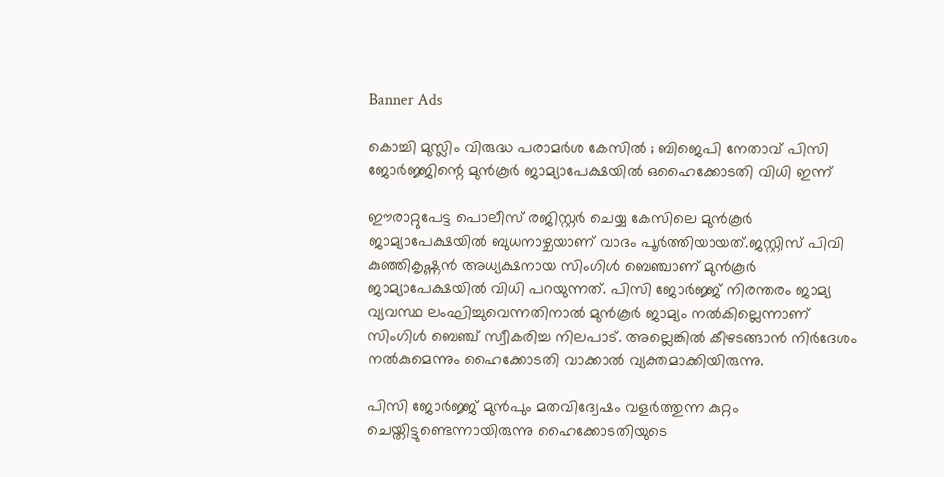Banner Ads

കൊച്ചി മുസ്ലിം വിരുദ്ധ പരാമർശ കേസിൽ ; ബിജെപി നേതാവ് പിസി ജോർജ്ജിന്റെ മുൻകൂർ ജാമ്യാപേക്ഷയിൽ ഒഹൈക്കോടതി വിധി ഇന്ന്

ഈരാറ്റുപേട്ട പൊലീസ് രജിസ്റ്റർ ചെയ്യ കേസിലെ മുൻകൂർ ജാമ്യാപേക്ഷയിൽ ബുധനാഴ്ചയാണ് വാദം പൂർത്തിയായത്.ജസ്റ്റിസ് പിവി കുഞ്ഞികൃഷ്ണൻ അധ്യക്ഷനായ സിംഗിൾ ബെഞ്ചാണ് മുൻകൂർ ജാമ്യാപേക്ഷയിൽ വിധി പറയുന്നത്. പിസി ജോർജ്ജ് നിരന്തരം ജാമ്യ വ്യവസ്ഥ ലംഘിച്ചുവെന്നതിനാൽ മുൻകൂർ ജാമ്യം നൽകില്ലെന്നാണ് സിംഗിൾ ബെഞ്ച് സ്വീകരിച്ച നിലപാട്. അല്ലെങ്കിൽ കീഴടങ്ങാൻ നിർദേശം നൽകുമെന്നും ഹൈക്കോടതി വാക്കാൽ വ്യക്തമാക്കിയിരുന്നു.

പിസി ജോർജ്ജ് മുൻപും മതവിദ്വേഷം വളർത്തുന്ന കുറ്റം ചെയ്തിട്ടുണ്ടെന്നായിരുന്നു ഹൈക്കോടതിയുടെ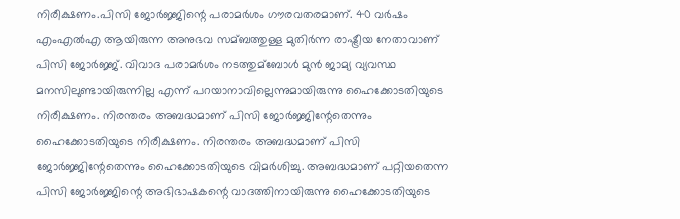നിരീക്ഷണം.പിസി ജോർജ്ജിന്റെ പരാമർശം ഗൗരവതരമാണ്. 40 വർഷം എംഎൽഎ ആയിരുന്ന അനുഭവ സമ്ബത്തുള്ള മുതിർന്ന രാഷ്ട്രീയ നേതാവാണ് പിസി ജോർജ്ജ്. വിവാദ പരാമർശം നടത്തുമ്ബോൾ മുൻ ജാമ്യ വ്യവസ്ഥ മനസിലുണ്ടായിരുന്നില്ല എന്ന് പറയാനാവില്ലെന്നുമായിരുന്നു ഹൈക്കോടതിയുടെ നിരീക്ഷണം. നിരന്തരം അബദ്ധമാണ് പിസി ജോർജ്ജിന്റേതെന്നും ഹൈക്കോടതിയുടെ നിരീക്ഷണം. നിരന്തരം അബദ്ധമാണ് പിസി ജോർജ്ജിന്റേതെന്നും ഹൈക്കോടതിയുടെ വിമർശിച്ചു. അബദ്ധമാണ് പറ്റിയതെന്ന പിസി ജോർജ്ജിന്റെ അഭിഭാഷകന്റെ വാദത്തിനായിരുന്നു ഹൈക്കോടതിയുടെ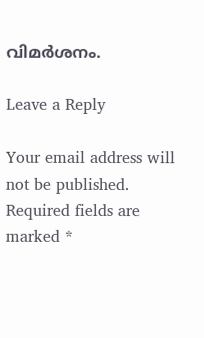വിമർശനം.

Leave a Reply

Your email address will not be published. Required fields are marked *